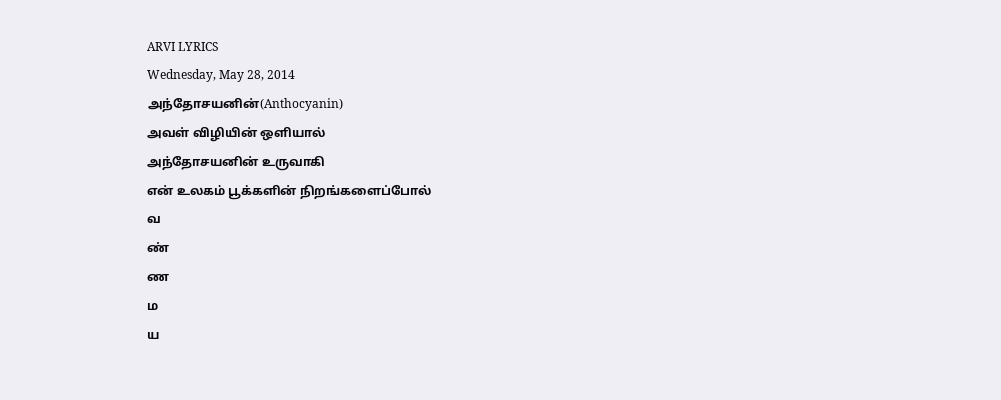ARVI LYRICS
Wednesday, May 28, 2014
அந்தோசயனின்(Anthocyanin)
அவள் விழியின் ஒளியால்
அந்தோசயனின் உருவாகி
என் உலகம் பூக்களின் நிறங்களைப்போல்
வ
ண்
ண
ம
ய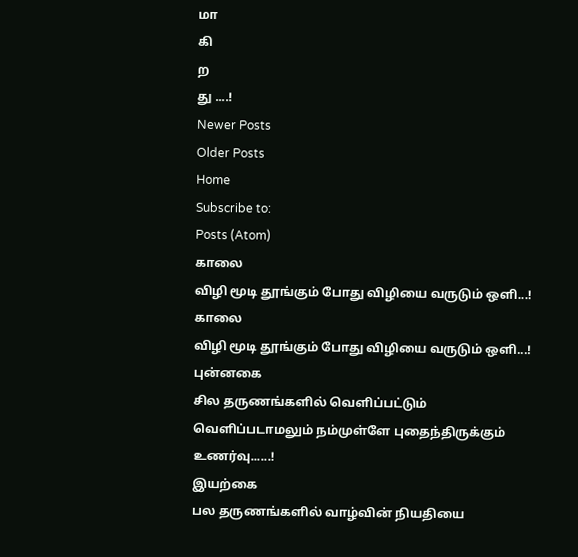மா
கி
ற
து ....!
Newer Posts
Older Posts
Home
Subscribe to:
Posts (Atom)
காலை
விழி மூடி தூங்கும் போது விழியை வருடும் ஒளி...!
காலை
விழி மூடி தூங்கும் போது விழியை வருடும் ஒளி...!
புன்னகை
சில தருணங்களில் வெளிப்பட்டும் வெளிப்படாமலும் நம்முள்ளே புதைந்திருக்கும் உணர்வு......!
இயற்கை
பல தருணங்களில் வாழ்வின் நியதியை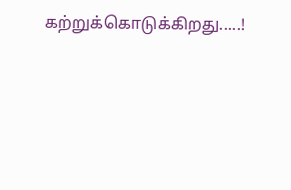கற்றுக்கொடுக்கிறது.....!